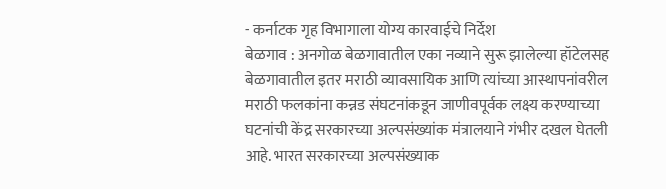- कर्नाटक गृह विभागाला योग्य कारवाईचे निर्देश
बेळगाव : अनगोळ बेळगावातील एका नव्याने सुरू झालेल्या हॉटेलसह बेळगावातील इतर मराठी व्यावसायिक आणि त्यांच्या आस्थापनांवरील मराठी फलकांना कन्नड संघटनांकडून जाणीवपूर्वक लक्ष्य करण्याच्या घटनांची केंद्र सरकारच्या अल्पसंख्यांक मंत्रालयाने गंभीर दखल घेतली आहे. भारत सरकारच्या अल्पसंख्याक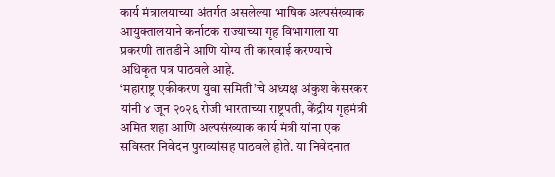कार्य मंत्रालयाच्या अंतर्गत असलेल्या भाषिक अल्पसंख्याक आयुक्तालयाने कर्नाटक राज्याच्या गृह विभागाला या प्रकरणी तातडीने आणि योग्य ती कारवाई करण्याचे अधिकृत पत्र पाठवले आहे.
‘महाराष्ट्र एकीकरण युवा समिती’चे अध्यक्ष अंकुश केसरकर यांनी ४ जून २०२६ रोजी भारताच्या राष्ट्रपती, केंद्रीय गृहमंत्री अमित शहा आणि अल्पसंख्याक कार्य मंत्री यांना एक सविस्तर निवेदन पुराव्यांसह पाठवले होते. या निवेदनात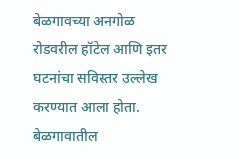बेळगावच्या अनगोळ रोडवरील हॉटेल आणि इतर घटनांचा सविस्तर उल्लेख करण्यात आला होता. बेळगावातील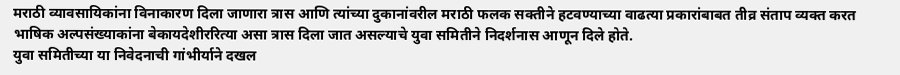मराठी व्यावसायिकांना विनाकारण दिला जाणारा त्रास आणि त्यांच्या दुकानांवरील मराठी फलक सक्तीने हटवण्याच्या वाढत्या प्रकारांबाबत तीव्र संताप व्यक्त करत भाषिक अल्पसंख्याकांना बेकायदेशीररित्या असा त्रास दिला जात असल्याचे युवा समितीने निदर्शनास आणून दिले होते.
युवा समितीच्या या निवेदनाची गांभीर्याने दखल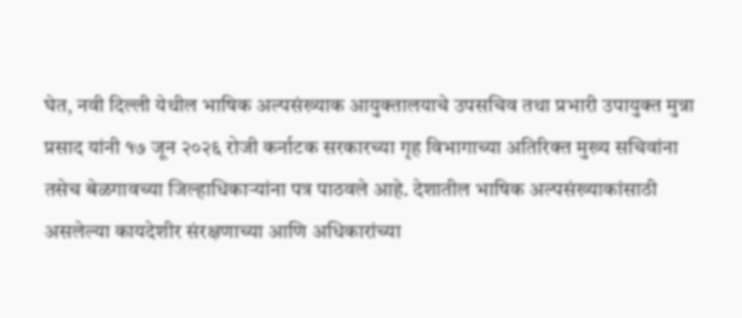घेत, नवी दिल्ली येथील भाषिक अल्पसंख्याक आयुक्तालयाचे उपसचिव तथा प्रभारी उपायुक्त मुन्ना प्रसाद यांनी १७ जून २०२६ रोजी कर्नाटक सरकारच्या गृह विभागाच्या अतिरिक्त मुख्य सचिवांना तसेच बेळगावच्या जिल्हाधिकाऱ्यांना पत्र पाठवले आहे. देशातील भाषिक अल्पसंख्याकांसाठी असलेल्या कायदेशीर संरक्षणाच्या आणि अधिकारांच्या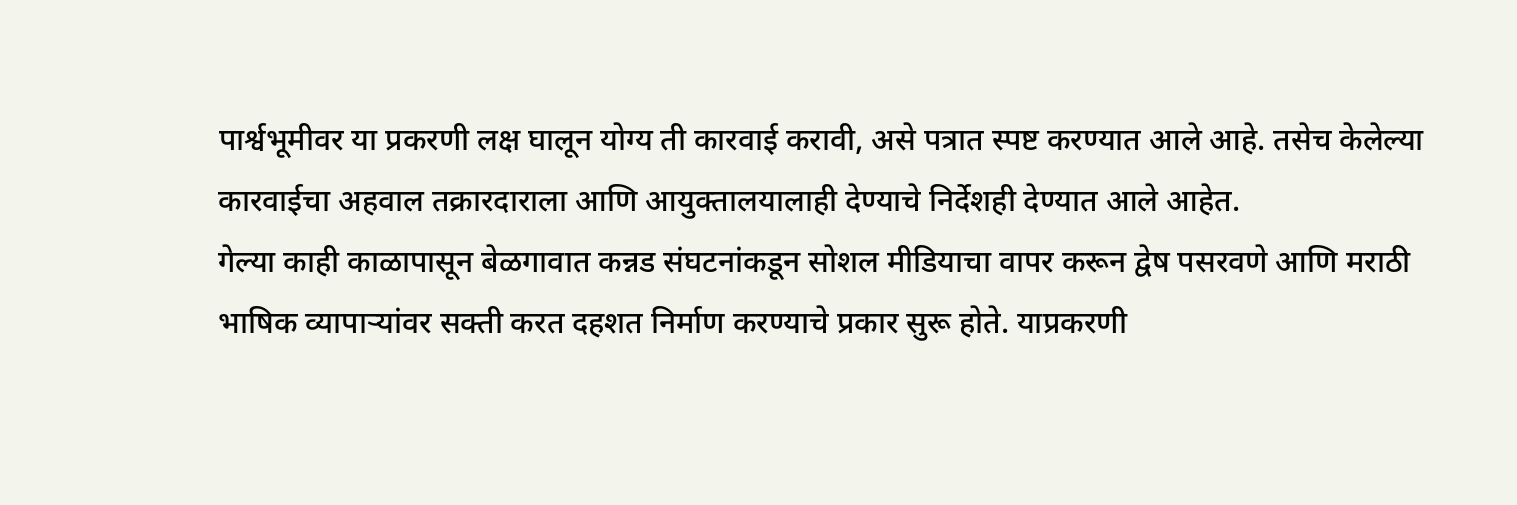पार्श्वभूमीवर या प्रकरणी लक्ष घालून योग्य ती कारवाई करावी, असे पत्रात स्पष्ट करण्यात आले आहे. तसेच केलेल्या कारवाईचा अहवाल तक्रारदाराला आणि आयुक्तालयालाही देण्याचे निर्देशही देण्यात आले आहेत.
गेल्या काही काळापासून बेळगावात कन्नड संघटनांकडून सोशल मीडियाचा वापर करून द्वेष पसरवणे आणि मराठी भाषिक व्यापाऱ्यांवर सक्ती करत दहशत निर्माण करण्याचे प्रकार सुरू होते. याप्रकरणी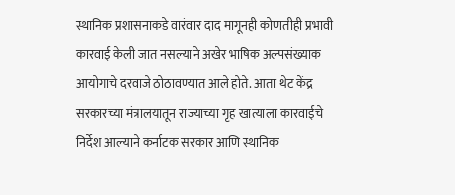स्थानिक प्रशासनाकडे वारंवार दाद मागूनही कोणतीही प्रभावी कारवाई केली जात नसल्याने अखेर भाषिक अल्पसंख्याक आयोगाचे दरवाजे ठोठावण्यात आले होते. आता थेट केंद्र सरकारच्या मंत्रालयातून राज्याच्या गृह खात्याला कारवाईचे निर्देश आल्याने कर्नाटक सरकार आणि स्थानिक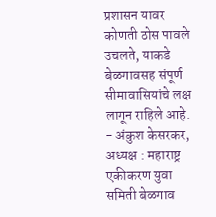प्रशासन यावर कोणती ठोस पावले उचलते, याकडे बेळगावसह संपूर्ण सीमावासियांचे लक्ष लागून राहिले आहे.
- अंकुश केसरकर, अध्यक्ष : महाराष्ट्र एकीकरण युवा समिती बेळगाव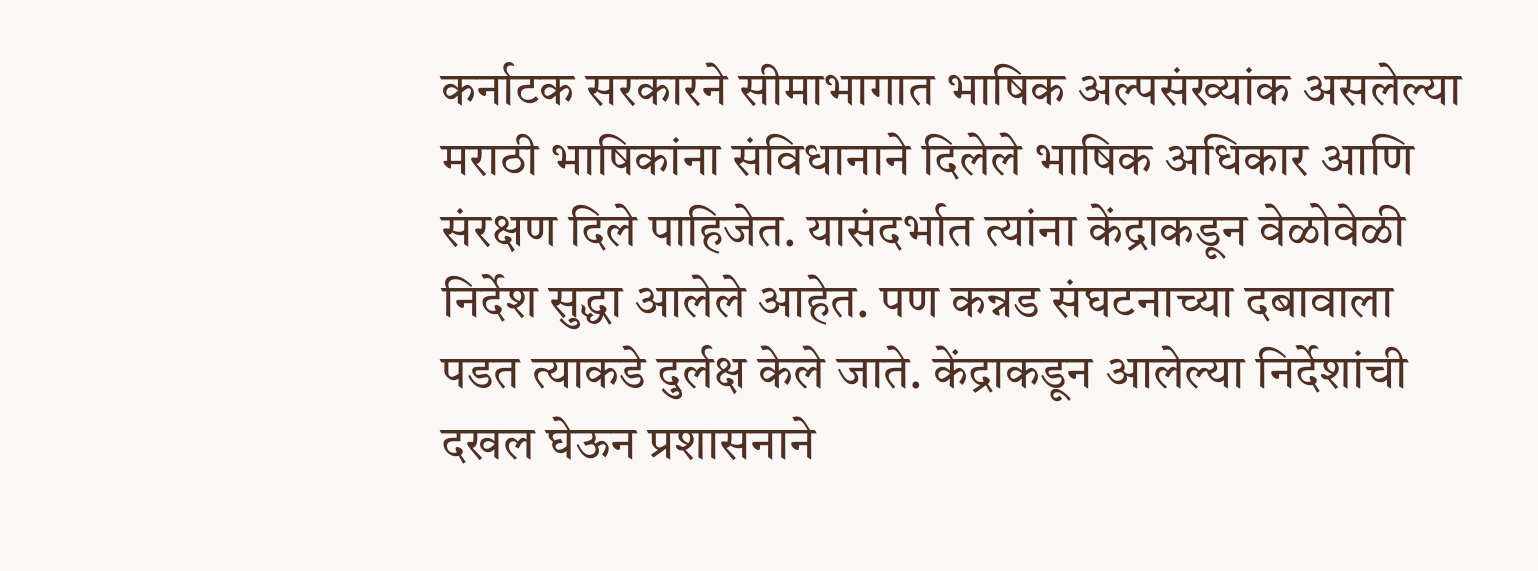कर्नाटक सरकारने सीमाभागात भाषिक अल्पसंख्यांक असलेल्या मराठी भाषिकांना संविधानाने दिलेले भाषिक अधिकार आणि संरक्षण दिले पाहिजेत. यासंदर्भात त्यांना केंद्राकडून वेळोवेळी निर्देश सुद्धा आलेले आहेत. पण कन्नड संघटनाच्या दबावाला पडत त्याकडे दुर्लक्ष केले जाते. केंद्राकडून आलेल्या निर्देशांची दखल घेऊन प्रशासनाने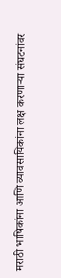मराठी भाषिकांना आणि व्यावसायिकांना लक्ष करणाऱ्या संघटनांवर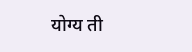योग्य ती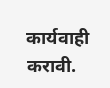कार्यवाही करावी.